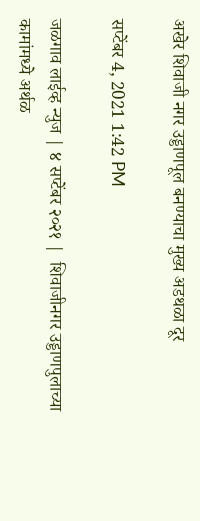अखेर शिवाजी नगर उड्डाणपूल बनण्याचा मुख्य अडथळा दूर

सप्टेंबर 4, 2021 1:42 PM

जळगाव लाईव्ह न्युज | ४ सप्टेंबर २०२१ |  शिवाजीनगर उड्डाणपुलाच्या कामांमध्ये अर्थळ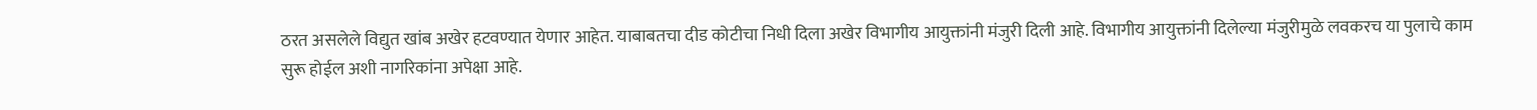ठरत असलेले विद्युत खांब अखेर हटवण्यात येणार आहेत. याबाबतचा दीड कोटीचा निधी दिला अखेर विभागीय आयुक्तांनी मंजुरी दिली आहे. विभागीय आयुक्तांनी दिलेल्या मंजुरीमुळे लवकरच या पुलाचे काम सुरू होईल अशी नागरिकांना अपेक्षा आहे.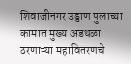शिवाजीनगर उड्डाण पुलाच्या कामात मुख्य अडथळा ठरणाऱ्या महावितरणचे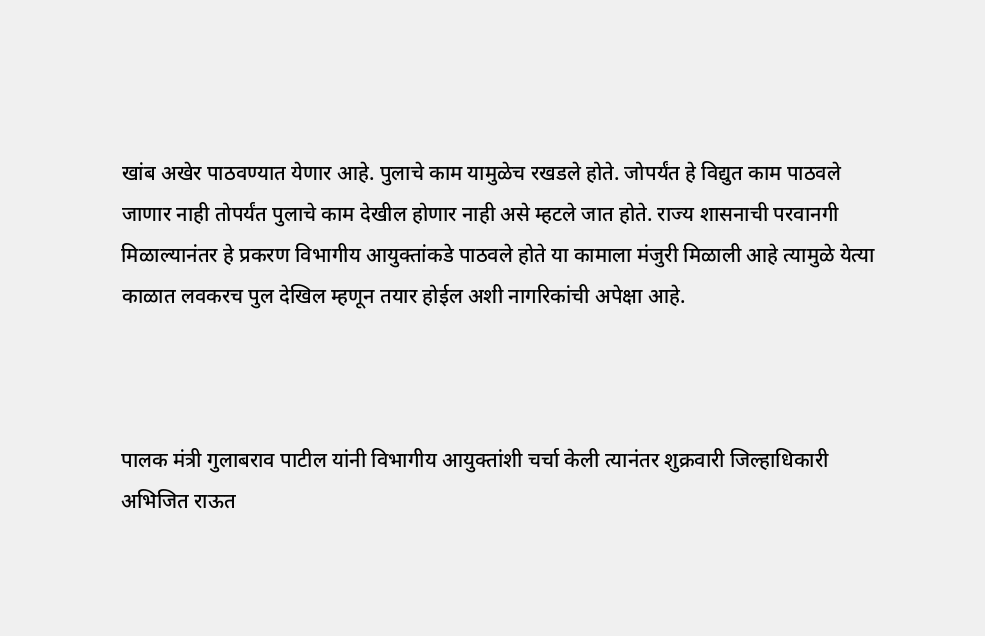खांब अखेर पाठवण्यात येणार आहे. पुलाचे काम यामुळेच रखडले होते. जोपर्यंत हे विद्युत काम पाठवले जाणार नाही तोपर्यंत पुलाचे काम देखील होणार नाही असे म्हटले जात होते. राज्य शासनाची परवानगी मिळाल्यानंतर हे प्रकरण विभागीय आयुक्तांकडे पाठवले होते या कामाला मंजुरी मिळाली आहे त्यामुळे येत्या काळात लवकरच पुल देखिल म्हणून तयार होईल अशी नागरिकांची अपेक्षा आहे.



पालक मंत्री गुलाबराव पाटील यांनी विभागीय आयुक्तांशी चर्चा केली त्यानंतर शुक्रवारी जिल्हाधिकारी अभिजित राऊत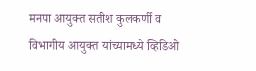मनपा आयुक्त सतीश कुलकर्णी व विभागीय आयुक्त यांच्यामध्ये व्हिडिओ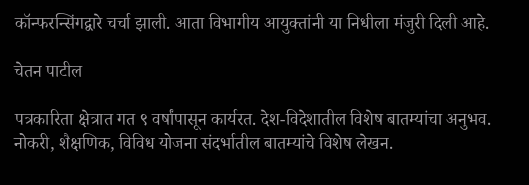कॉन्फरन्सिंगद्वारे चर्चा झाली. आता विभागीय आयुक्तांनी या निधीला मंजुरी दिली आहे.

चेतन पाटील

पत्रकारिता क्षेत्रात गत ९ वर्षांपासून कार्यरत. देश-विदेशातील विशेष बातम्यांचा अनुभव. नोकरी, शैक्षणिक, विविध योजना संदर्भातील बातम्यांचे विशेष लेखन.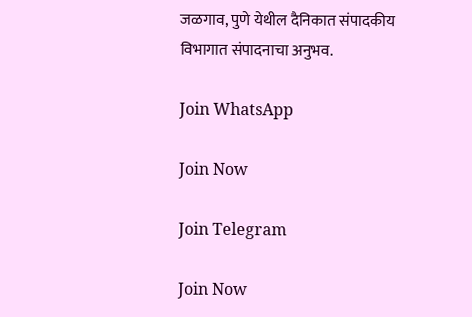जळगाव, पुणे येथील दैनिकात संपादकीय विभागात संपादनाचा अनुभव.

Join WhatsApp

Join Now

Join Telegram

Join Now